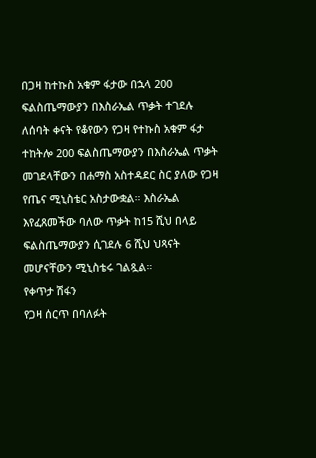በጋዛ ከተኩስ አቁም ፋታው በኋላ 200 ፍልስጤማውያን በእስራኤል ጥቃት ተገደሉ
ለሰባት ቀናት የቆየውን የጋዛ የተኩስ አቁም ፋታ ተከትሎ 200 ፍልስጤማውያን በእስራኤል ጥቃት መገደላቸውን በሐማስ አስተዳደር ስር ያለው የጋዛ የጤና ሚኒስቴር አስታውቋል። እስራኤል እየፈጸመችው ባለው ጥቃት ከ15 ሺህ በላይ ፍልስጤማውያን ሲገደሉ 6 ሺህ ህጻናት መሆናቸውን ሚኒስቴሩ ገልጿል።
የቀጥታ ሽፋን
የጋዛ ሰርጥ በባለፉት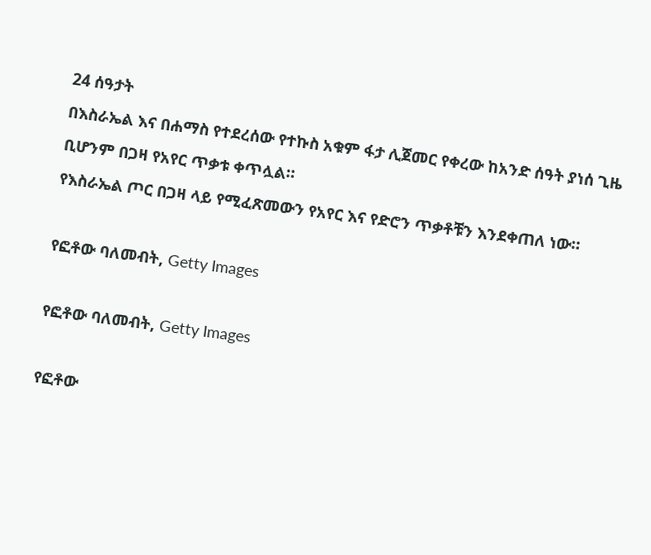24 ሰዓታት
በእስራኤል እና በሐማስ የተደረሰው የተኩስ አቁም ፋታ ሊጀመር የቀረው ከአንድ ሰዓት ያነሰ ጊዜ ቢሆንም በጋዛ የአየር ጥቃቱ ቀጥሏል።
የእስራኤል ጦር በጋዛ ላይ የሚፈጽመውን የአየር እና የድሮን ጥቃቶቹን እንደቀጠለ ነው።

የፎቶው ባለመብት, Getty Images

የፎቶው ባለመብት, Getty Images

የፎቶው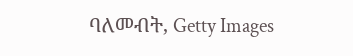ባለመብት, Getty Images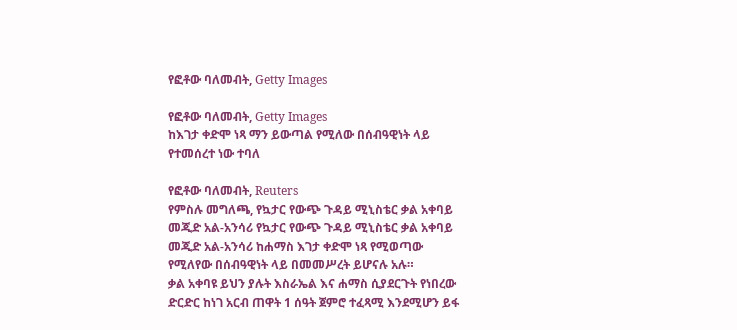የፎቶው ባለመብት, Getty Images

የፎቶው ባለመብት, Getty Images
ከእገታ ቀድሞ ነጻ ማን ይውጣል የሚለው በሰብዓዊነት ላይ የተመሰረተ ነው ተባለ

የፎቶው ባለመብት, Reuters
የምስሉ መግለጫ, የኳታር የውጭ ጉዳይ ሚኒስቴር ቃል አቀባይ መጂድ አል-አንሳሪ የኳታር የውጭ ጉዳይ ሚኒስቴር ቃል አቀባይ መጂድ አል-አንሳሪ ከሐማስ እገታ ቀድሞ ነጻ የሚወጣው የሚለየው በሰብዓዊነት ላይ በመመሥረት ይሆናሉ አሉ።
ቃል አቀባዩ ይህን ያሉት እስራኤል እና ሐማስ ሲያደርጉት የነበረው ድርድር ከነገ አርብ ጠዋት 1 ሰዓት ጀምሮ ተፈጻሚ እንደሚሆን ይፋ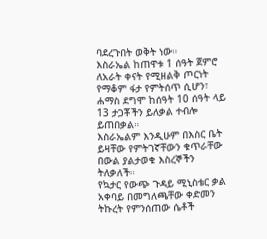ባደረጉበት ወቅት ነው።
እስራኤል ከጠዋቱ 1 ሰዓት ጀምሮ ለአራት ቀናት የሚዘልቅ ጦርነት የማቆም ፋታ የምትሰጥ ሲሆን፣ ሐማስ ደግሞ ከሰዓት 10 ሰዓት ላይ 13 ታጋቾችን ይለቃል ተብሎ ይጠበቃል።
እስራኤልም እንዲሁም በእስር ቤት ይዛቸው የምትገኛቸውን ቁጥራቸው በውል ያልታወቁ እስረኞችን ትለቃለች።
የኳታር የውጭ ጉዳይ ሚኒስቴር ቃል አቀባይ በመግለጫቸው ቀድመን ትኩረት የምንሰጠው ሴቶች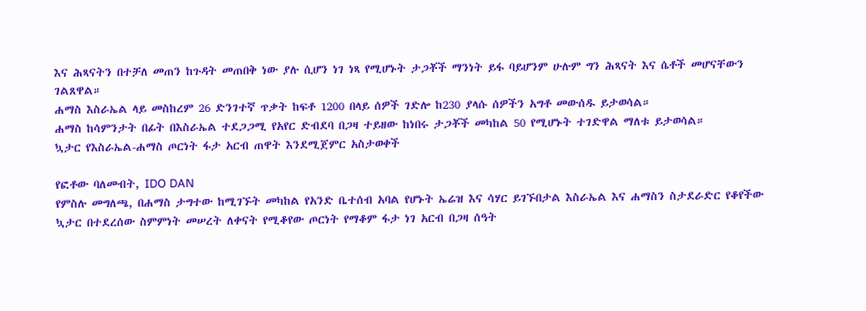እና ሕጻናትን በተቻለ መጠን ከጉዳት መጠበቅ ነው ያሉ ሲሆን ነገ ነጻ የሚሆኑት ታጋቾች ማንነት ይፋ ባይሆንም ሁሉም ግን ሕጻናት እና ሴቶች መሆናቸውን ገልጸዋል።
ሐማስ እስራኤል ላይ መስከረም 26 ድንገተኛ ጥቃት ከፍቶ 1200 በላይ ሰዎች ገድሎ ከ230 ያላሱ ሰዎችን አግቶ መውሰዱ ይታወሳል።
ሐማስ ከሳምንታት በፊት በእስራኤል ተደጋጋሚ የአየር ድብደባ በጋዛ ተይዘው ከነበሩ ታጋቾች መካከል 50 የሚሆኑት ተገድዋል ማለቱ ይታወሳል።
ኳታር የእስራኤል-ሐማስ ጦርነት ፋታ አርብ ጠዋት እንደሚጀምር አስታወቀች

የፎቶው ባለመብት, IDO DAN
የምስሉ መግለጫ, በሐማስ ታግተው ከሚገኙት መካከል የአንድ ቤተሰብ አባል የሆኑት ኤሬዝ እና ሳሃር ይገኙበታል እስራኤል እና ሐማስን ስታደራድር የቆየችው ኳታር በተደረሰው ስምምነት መሠረት ለቀናት የሚቆየው ጦርነት የማቆም ፋታ ነገ አርብ በጋዛ ሰዓት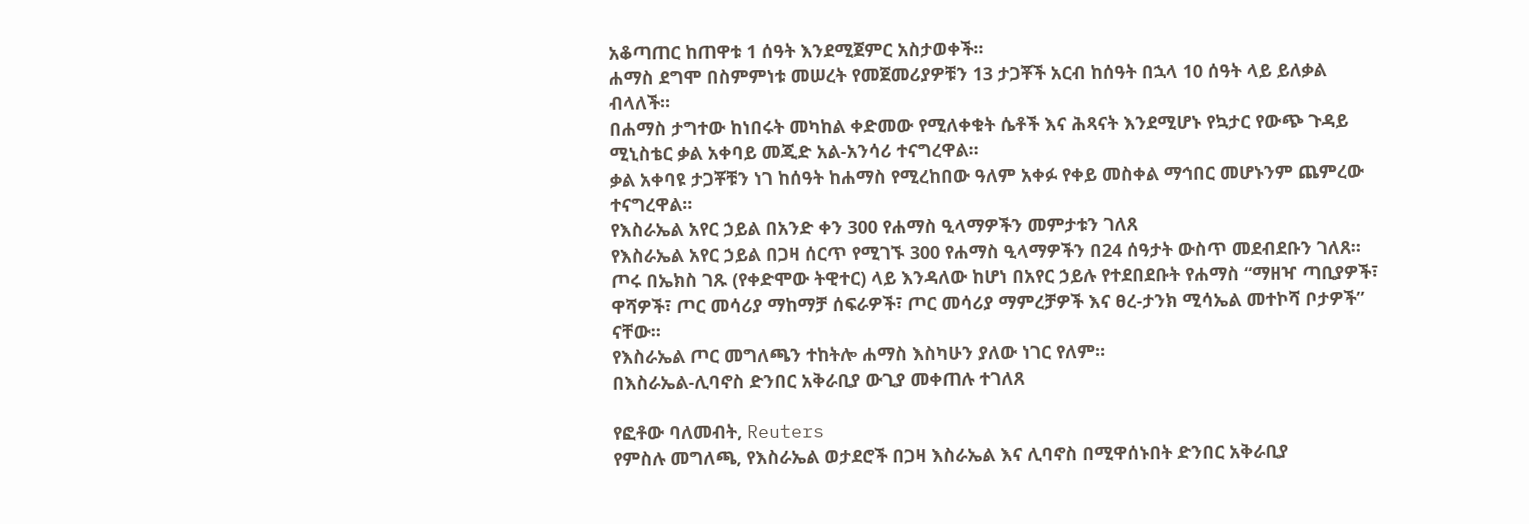አቆጣጠር ከጠዋቱ 1 ሰዓት እንደሚጀምር አስታወቀች።
ሐማስ ደግሞ በስምምነቱ መሠረት የመጀመሪያዎቹን 13 ታጋቾች አርብ ከሰዓት በኋላ 10 ሰዓት ላይ ይለቃል ብላለች።
በሐማስ ታግተው ከነበሩት መካከል ቀድመው የሚለቀቁት ሴቶች እና ሕጻናት እንደሚሆኑ የኳታር የውጭ ጉዳይ ሚኒስቴር ቃል አቀባይ መጂድ አል-አንሳሪ ተናግረዋል።
ቃል አቀባዩ ታጋቾቹን ነገ ከሰዓት ከሐማስ የሚረከበው ዓለም አቀፉ የቀይ መስቀል ማኅበር መሆኑንም ጨምረው ተናግረዋል።
የእስራኤል አየር ኃይል በአንድ ቀን 300 የሐማስ ዒላማዎችን መምታቱን ገለጸ
የእስራኤል አየር ኃይል በጋዛ ሰርጥ የሚገኙ 300 የሐማስ ዒላማዎችን በ24 ሰዓታት ውስጥ መደብደቡን ገለጸ።
ጦሩ በኤክስ ገጹ (የቀድሞው ትዊተር) ላይ እንዳለው ከሆነ በአየር ኃይሉ የተደበደቡት የሐማስ “ማዘዣ ጣቢያዎች፣ ዋሻዎች፣ ጦር መሳሪያ ማከማቻ ሰፍራዎች፣ ጦር መሳሪያ ማምረቻዎች እና ፀረ-ታንክ ሚሳኤል መተኮሻ ቦታዎች” ናቸው።
የእስራኤል ጦር መግለጫን ተከትሎ ሐማስ እስካሁን ያለው ነገር የለም።
በእስራኤል-ሊባኖስ ድንበር አቅራቢያ ውጊያ መቀጠሉ ተገለጸ

የፎቶው ባለመብት, Reuters
የምስሉ መግለጫ, የእስራኤል ወታደሮች በጋዛ እስራኤል እና ሊባኖስ በሚዋሰኑበት ድንበር አቅራቢያ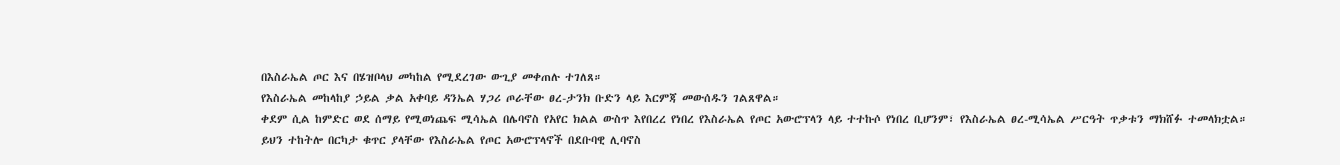በእስራኤል ጦር እና በሄዝቦላህ መካከል የሚደረገው ውጊያ መቀጠሉ ተገለጸ።
የእስራኤል መከላከያ ኃይል ቃል አቀባይ ዳንኤል ሃጋሪ ጦራቸው ፀረ-ታንክ ቡድን ላይ እርምጃ መውሰዱን ገልጸዋል።
ቀደም ሲል ከምድር ወደ ሰማይ የሚወነጨፍ ሚሳኤል በሌባኖስ የአየር ክልል ውስጥ እየበረረ የነበረ የእስራኤል የጦር አውሮፕላን ላይ ተተኩሶ የነበረ ቢሆንም፣ የእስራኤል ፀረ-ሚሳኤል ሥርዓት ጥቃቱን ማክሸፉ ተመላክቷል።
ይህን ተከትሎ በርካታ ቁጥር ያላቸው የእስራኤል የጦር አውሮፕላኖች በደቡባዊ ሊባኖስ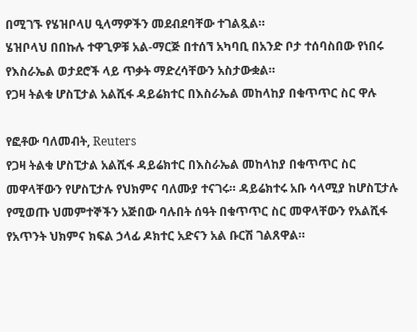በሚገኙ የሄዝቦላሀ ዒላማዎችን መደብደባቸው ተገልጿል።
ሄዝቦላህ በበኩሉ ተዋጊዎቹ አል-ማርጅ በተሰኘ አካባቢ በአንድ ቦታ ተሰባስበው የነበሩ የእስራኤል ወታደሮች ላይ ጥቃት ማድረሳቸውን አስታውቋል።
የጋዛ ትልቁ ሆስፒታል አልሺፋ ዳይሬክተር በእስራኤል መከላከያ በቁጥጥር ስር ዋሉ

የፎቶው ባለመብት, Reuters
የጋዛ ትልቁ ሆስፒታል አልሺፋ ዳይሬክተር በእስራኤል መከላከያ በቁጥጥር ስር መዋላቸውን የሆስፒታሉ የህክምና ባለሙያ ተናገሩ። ዳይሬክተሩ አቡ ሳላሚያ ከሆስፒታሉ የሚወጡ ህመምተኞችን አጅበው ባሉበት ሰዓት በቁጥጥር ስር መዋላቸውን የአልሺፋ የአጥንት ህክምና ክፍል ኃላፊ ዶክተር አድናን አል ቡርሽ ገልጸዋል።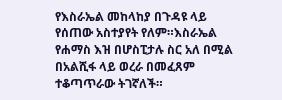የእስራኤል መከላከያ በጉዳዩ ላይ የሰጠው አስተያየት የለም።እስራኤል የሐማስ እዝ በሆስፒታሉ ስር አለ በሚል በአልሺፋ ላይ ወረራ በመፈጸም ተቆጣጥራው ትገኛለች።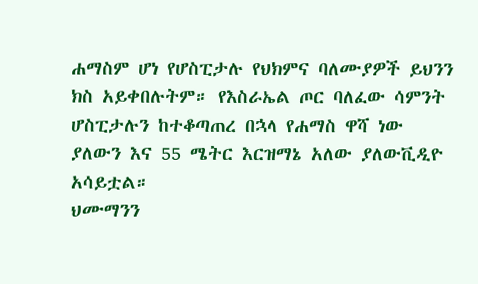ሐማስም ሆነ የሆስፒታሉ የህክምና ባለሙያዎች ይህንን ክስ አይቀበሉትም። የእስራኤል ጦር ባለፈው ሳምንት ሆስፒታሉን ከተቆጣጠረ በኋላ የሐማስ ዋሻ ነው ያለውን እና 55 ሜትር እርዝማኔ አለው ያለውቪዲዮ አሳይቷል።
ህሙማንን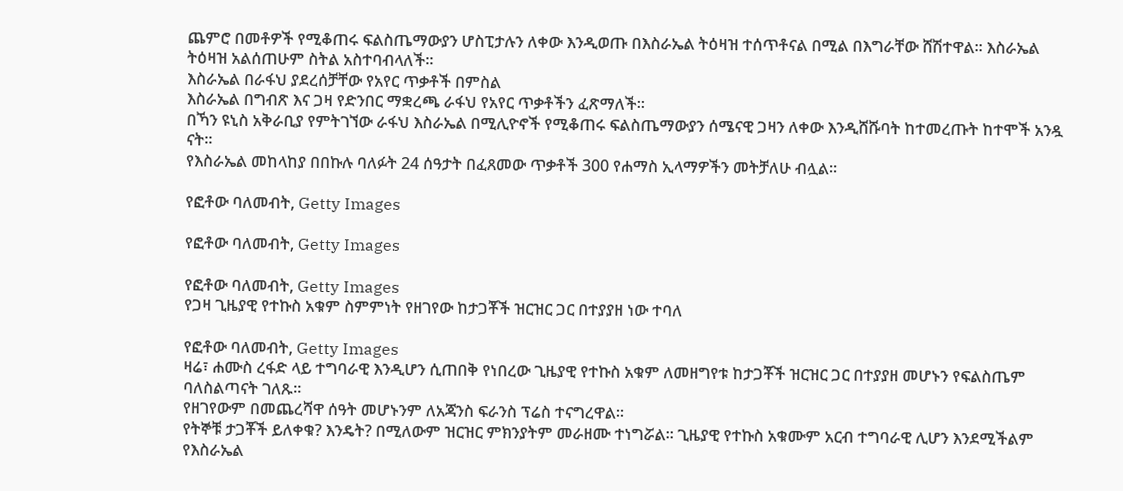ጨምሮ በመቶዎች የሚቆጠሩ ፍልስጤማውያን ሆስፒታሉን ለቀው እንዲወጡ በእስራኤል ትዕዛዝ ተሰጥቶናል በሚል በእግራቸው ሸሽተዋል። እስራኤል ትዕዛዝ አልሰጠሁም ስትል አስተባብላለች።
እስራኤል በራፋህ ያደረሰቻቸው የአየር ጥቃቶች በምስል
እስራኤል በግብጽ እና ጋዛ የድንበር ማቋረጫ ራፋህ የአየር ጥቃቶችን ፈጽማለች።
በኻን ዩኒስ አቅራቢያ የምትገኘው ራፋህ እስራኤል በሚሊዮኖች የሚቆጠሩ ፍልስጤማውያን ሰሜናዊ ጋዛን ለቀው እንዲሸሹባት ከተመረጡት ከተሞች አንዷ ናት።
የእስራኤል መከላከያ በበኩሉ ባለፉት 24 ሰዓታት በፈጸመው ጥቃቶች 300 የሐማስ ኢላማዎችን መትቻለሁ ብሏል።

የፎቶው ባለመብት, Getty Images

የፎቶው ባለመብት, Getty Images

የፎቶው ባለመብት, Getty Images
የጋዛ ጊዜያዊ የተኩስ አቁም ስምምነት የዘገየው ከታጋቾች ዝርዝር ጋር በተያያዘ ነው ተባለ

የፎቶው ባለመብት, Getty Images
ዛሬ፣ ሐሙስ ረፋድ ላይ ተግባራዊ እንዲሆን ሲጠበቅ የነበረው ጊዜያዊ የተኩስ አቁም ለመዘግየቱ ከታጋቾች ዝርዝር ጋር በተያያዘ መሆኑን የፍልስጤም ባለስልጣናት ገለጹ።
የዘገየውም በመጨረሻዋ ሰዓት መሆኑንም ለአጃንስ ፍራንስ ፕሬስ ተናግረዋል።
የትኞቹ ታጋቾች ይለቀቁ? እንዴት? በሚለውም ዝርዝር ምክንያትም መራዘሙ ተነግሯል። ጊዜያዊ የተኩስ አቁሙም አርብ ተግባራዊ ሊሆን እንደሚችልም የእስራኤል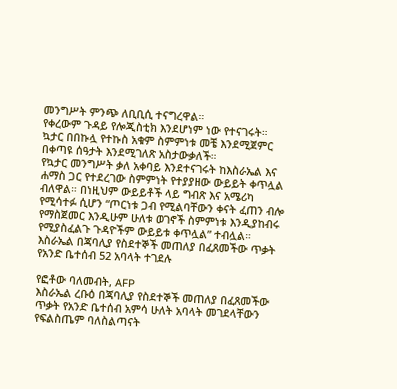መንግሥት ምንጭ ለቢቢሲ ተናግረዋል።
የቀረውም ጉዳይ የሎጂስቲክ እንደሆነም ነው የተናገሩት።
ኳታር በበኩሏ የተኩስ አቁም ስምምነቱ መቼ እንደሚጀምር በቀጣዩ ሰዓታት እንደሚገለጽ አስታውቃለች።
የኳታር መንግሥት ቃለ አቀባይ እንደተናገሩት ከእስራኤል እና ሐማስ ጋር የተደረገው ስምምነት የተያያዘው ውይይት ቀጥሏል ብለዋል። በነዚህም ውይይቶች ላይ ግብጽ እና አሜሪካ የሚሳተፉ ሲሆን “ጦርነቱ ጋብ የሚልባቸውን ቀናት ፈጠን ብሎ የማስጀመር እንዲሁም ሁለቱ ወገኖች ስምምነቱ እንዲያከብሩ የሚያስፈልጉ ጉዳዮችም ውይይቱ ቀጥሏል” ተብሏል።
እስራኤል በጃባሊያ የስደተኞች መጠለያ በፈጸመችው ጥቃት የአንድ ቤተሰብ 52 አባላት ተገደሉ

የፎቶው ባለመብት, AFP
እስራኤል ረቡዕ በጃባሊያ የስደተኞች መጠለያ በፈጸመችው ጥቃት የአንድ ቤተሰብ አምሳ ሁለት አባላት መገደላቸውን የፍልስጤም ባለስልጣናት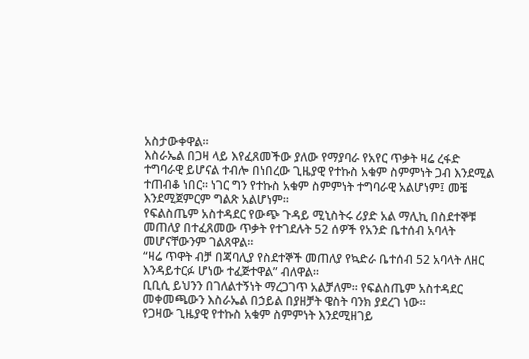አስታውቀዋል።
እስራኤል በጋዛ ላይ እየፈጸመችው ያለው የማያባራ የአየር ጥቃት ዛሬ ረፋድ ተግባራዊ ይሆናል ተብሎ በነበረው ጊዜያዊ የተኩስ አቁም ስምምነት ጋብ እንደሚል ተጠብቆ ነበር። ነገር ግን የተኩስ አቁም ስምምነት ተግባራዊ አልሆነም፤ መቼ እንደሚጀምርም ግልጽ አልሆነም።
የፍልስጤም አስተዳደር የውጭ ጉዳይ ሚኒስትሩ ሪያድ አል ማሊኪ በስደተኞቹ መጠለያ በተፈጸመው ጥቃት የተገደሉት 52 ሰዎች የአንድ ቤተሰብ አባላት መሆናቸውንም ገልጸዋል።
“ዛሬ ጥዋት ብቻ በጃባሊያ የስደተኞች መጠለያ የኳድራ ቤተሰብ 52 አባላት ለዘር እንዳይተርፉ ሆነው ተፈጅተዋል” ብለዋል።
ቢቢሲ ይህንን በገለልተኝነት ማረጋገጥ አልቻለም። የፍልስጤም አስተዳደር መቀመጫውን እስራኤል በኃይል በያዘቻት ዌስት ባንክ ያደረገ ነው።
የጋዛው ጊዜያዊ የተኩስ አቁም ስምምነት እንደሚዘገይ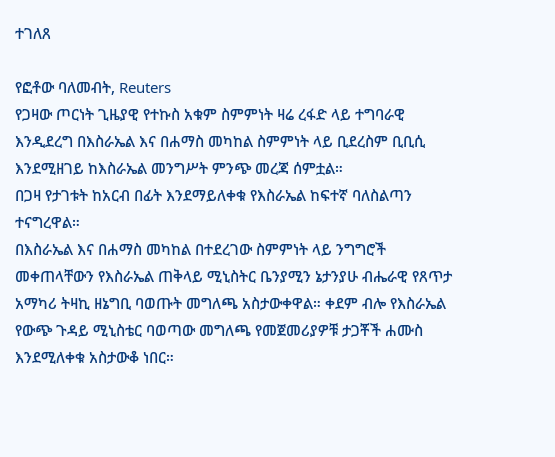ተገለጸ

የፎቶው ባለመብት, Reuters
የጋዛው ጦርነት ጊዜያዊ የተኩስ አቁም ስምምነት ዛሬ ረፋድ ላይ ተግባራዊ እንዲደረግ በእስራኤል እና በሐማስ መካከል ስምምነት ላይ ቢደረስም ቢቢሲ እንደሚዘገይ ከእስራኤል መንግሥት ምንጭ መረጃ ሰምቷል።
በጋዛ የታገቱት ከአርብ በፊት እንደማይለቀቁ የእስራኤል ከፍተኛ ባለስልጣን ተናግረዋል።
በእስራኤል እና በሐማስ መካከል በተደረገው ስምምነት ላይ ንግግሮች መቀጠላቸውን የእስራኤል ጠቅላይ ሚኒስትር ቤንያሚን ኔታንያሁ ብሔራዊ የጸጥታ አማካሪ ትዛኪ ዘኔግቢ ባወጡት መግለጫ አስታውቀዋል። ቀደም ብሎ የእስራኤል የውጭ ጉዳይ ሚኒስቴር ባወጣው መግለጫ የመጀመሪያዎቹ ታጋቾች ሐሙስ እንደሚለቀቁ አስታውቆ ነበር።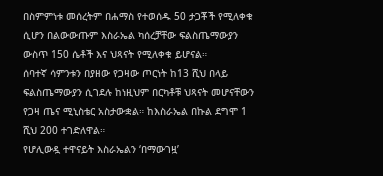በስምምነቱ መሰረትም በሐማስ የተወሰዱ 50 ታጋቾች የሚለቀቁ ሲሆን በልውውጡም እስራኤል ካሰረቻቸው ፍልስጤማውያን ውስጥ 150 ሴቶች እና ህጻናት የሚለቀቁ ይሆናል።
ሰባተኛ ሳምንቱን በያዘው የጋዛው ጦርነት ከ13 ሺህ በላይ ፍልስጤማውያን ሲገደሉ ከነዚህም በርካቶቹ ህጻናት መሆናቸውን የጋዛ ጤና ሚኒስቴር አስታውቋል። ከእስራኤል በኩል ደግሞ 1 ሺህ 200 ተገድለዋል።
የሆሊውዷ ተዋናይት እስራኤልን ‘በማውገዟ’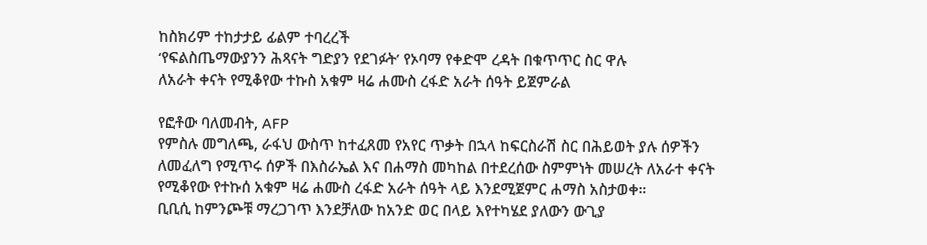ከስክሪም ተከታታይ ፊልም ተባረረች
‘የፍልስጤማውያንን ሕጻናት ግድያን የደገፉት’ የኦባማ የቀድሞ ረዳት በቁጥጥር ስር ዋሉ
ለአራት ቀናት የሚቆየው ተኩስ አቁም ዛሬ ሐሙስ ረፋድ አራት ሰዓት ይጀምራል

የፎቶው ባለመብት, AFP
የምስሉ መግለጫ, ራፋህ ውስጥ ከተፈጸመ የአየር ጥቃት በኋላ ከፍርስራሽ ስር በሕይወት ያሉ ሰዎችን ለመፈለግ የሚጥሩ ሰዎች በእስራኤል እና በሐማስ መካከል በተደረሰው ስምምነት መሠረት ለአራተ ቀናት የሚቆየው የተኩሰ አቁም ዛሬ ሐሙስ ረፋድ አራት ሰዓት ላይ እንደሚጀምር ሐማስ አስታወቀ።
ቢቢሲ ከምንጮቹ ማረጋገጥ እንደቻለው ከአንድ ወር በላይ እየተካሄደ ያለውን ውጊያ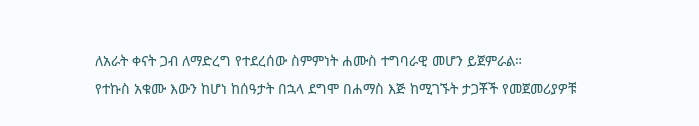ለአራት ቀናት ጋብ ለማድረግ የተደረሰው ስምምነት ሐሙስ ተግባራዊ መሆን ይጀምራል።
የተኩስ አቁሙ እውን ከሆነ ከሰዓታት በኋላ ደግሞ በሐማስ እጅ ከሚገኙት ታጋቾች የመጀመሪያዎቹ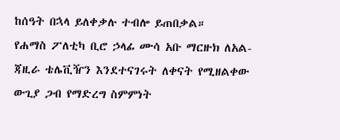ከሰዓት በኋላ ይለቀቃሉ ተብሎ ይጠበቃል።
የሐማስ ፖለቲካ ቢሮ ኃላፊ ሙሳ አቡ ማርዙክ ለአል-ጃዚራ ቴሌቪዥን እንደተናገሩት ለቀናት የሚዘልቀው ውጊያ ጋብ የማድረግ ስምምነት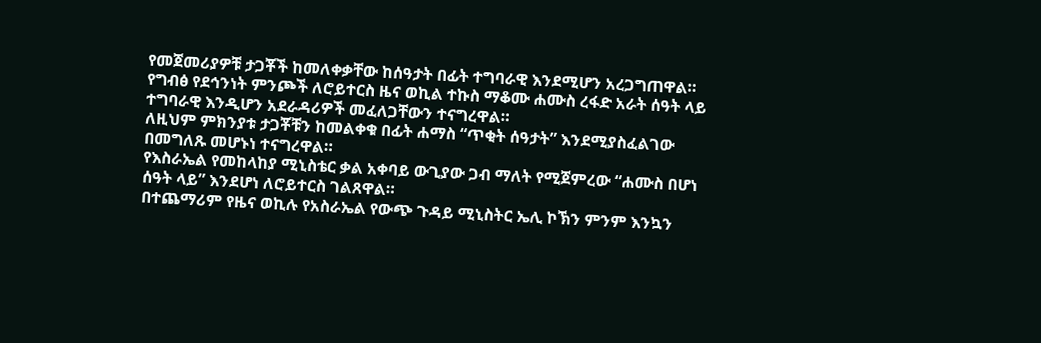የመጀመሪያዎቹ ታጋቾች ከመለቀቃቸው ከሰዓታት በፊት ተግባራዊ እንደሚሆን አረጋግጠዋል።
የግብፅ የደኅንነት ምንጮች ለሮይተርስ ዜና ወኪል ተኩስ ማቆሙ ሐሙስ ረፋድ አራት ሰዓት ላይ ተግባራዊ እንዲሆን አደራዳሪዎች መፈለጋቸውን ተናግረዋል።
ለዚህም ምክንያቱ ታጋቾቹን ከመልቀቁ በፊት ሐማስ “ጥቂት ሰዓታት” እንደሚያስፈልገው በመግለጹ መሆኑነ ተናግረዋል።
የእስራኤል የመከላከያ ሚኒስቴር ቃል አቀባይ ውጊያው ጋብ ማለት የሚጀምረው “ሐሙስ በሆነ ሰዓት ላይ” እንደሆነ ለሮይተርስ ገልጸዋል።
በተጨማሪም የዜና ወኪሉ የአስራኤል የውጭ ጉዳይ ሚኒስትር ኤሊ ኮኽን ምንም እንኳን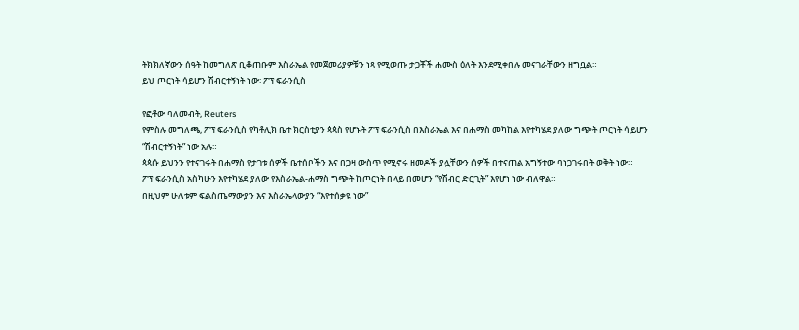ትክክለኛውን ሰዓት ከመግለጽ ቢቆጠቡም እስራኤል የመጀመሪያዎቹን ነጻ የሚወጡ ታጋቾች ሐሙስ ዕለት እንደሚቀበሉ መናገራቸውን ዘግቧል።
ይህ ጦርነት ሳይሆን ሽብርተኝነት ነው፡ ፖፕ ፍራንሲስ

የፎቶው ባለመብት, Reuters
የምስሉ መግለጫ, ፖፕ ፍራንሲስ የካቶሊክ ቤተ ክርስቲያን ጳጳስ የሆኑት ፖፕ ፍራንሲስ በእስራኤል እና በሐማስ መካከል እየተካሄደ ያለው ግጭት ጦርነት ሳይሆን “ሽብርተኝነት” ነው አሉ።
ጳጳሱ ይህንን የተናገሩት በሐማስ የታገቱ ሰዎች ቤተሰቦችን እና በጋዛ ውስጥ የሚኖሩ ዘመዶች ያሏቸውን ሰዎች በተናጠል አግኝተው ባነጋገሩበት ወቅት ነው።
ፖፕ ፍራንሲስ አስካሁን እየተካሄደ ያለው የእስራኤል-ሐማስ ግጭት ከጦርነት በላይ በመሆን “የሽብር ድርጊት” እየሆነ ነው ብለዋል።
በዚህም ሁለቱም ፍልስጤማውያን እና እስራኤላውያን “እየተሰቃዩ ነው”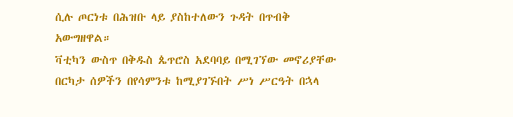ሲሉ ጦርነቱ በሕዝቡ ላይ ያስከተለውን ጉዳት በጥብቅ አውግዘዋል።
ቫቲካን ውስጥ በቅዱስ ጴጥሮስ አደባባይ በሚገኘው መኖሪያቸው በርካታ ሰዎችን በየሳምንቱ ከሚያገኙበት ሥነ ሥርዓት በኋላ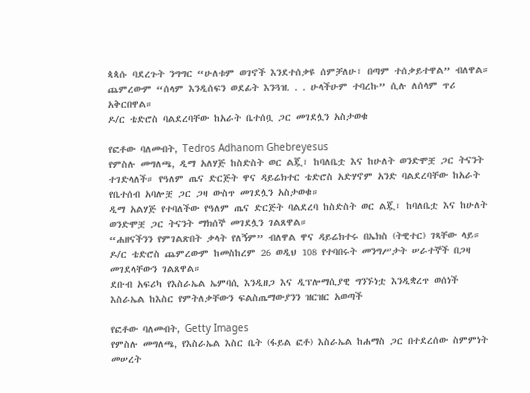ጳጳሱ ባደረጉት ንግግር “ሁለቱም ወገኖች እንደተሰቃዩ ሰምቻለሁ፣ በጣም ተሰቃይተዋል” ብለዋል።
ጨምረውም “ሰላም እንዲሰፍን ወደፊት እንጓዝ. . . ሁላችሁም ተባረኩ” ሲሉ ለሰላም ጥሪ አቅርበዋል።
ዶ/ር ቴድሮስ ባልደረባቸው ከአራት ቤተሰቧ ጋር መገደሏን አስታወቁ

የፎቶው ባለመብት, Tedros Adhanom Ghebreyesus
የምስሉ መግለጫ, ዲማ አለሃጅ ከስድስት ወር ልጇ፣ ከባለቤቷ እና ከሁለት ወንድሞቿ ጋር ትናንት ተገድላለች። የዓለም ጤና ድርጅት ዋና ዳይሬክተር ቴድሮስ አድሃኖም አንድ ባልደረባቸው ከአራት የቤተሰብ አባሎቿ ጋር ጋዛ ውስጥ መገደሏን አስታወቁ።
ዲማ አልሃጅ የተባለችው የዓለም ጤና ድርጅት ባልደረባ ከስድስት ወር ልጇ፣ ከባለቤቷ እና ከሁለት ወንድሞቿ ጋር ትናንት ማክሰኞ መገደሏን ገልጸዋል።
“ሐዘናችንን የምገልጽበት ቃላት የለኝም” ብለዋል ዋና ዳይሬክተሩ በኤክስ (ትዊተር) ገጻቸው ላይ።
ዶ/ር ቴድሮስ ጨምረውም ከመስከረም 26 ወዲህ 108 የተባበሩት መንግሥታት ሠራተኞች በጋዛ መገደላቸውን ገልጸዋል።
ደቡብ አፍሪካ የእስራኤል ኤምባሲ እንዲዘጋ እና ዲፕሎማሲያዊ ግንኙነቷ እንዲቋረጥ ወሰነች
እስራኤል ከእስር የምትለቃቸውን ፍልስጤማውያንን ዝርዝር አወጣች

የፎቶው ባለመብት, Getty Images
የምስሉ መግለጫ, የእስራኤል እስር ቤት (ፋይል ፎቶ) እስራኤል ከሐማስ ጋር በተደረሰው ስምምነት መሠረት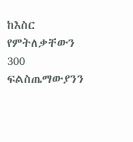ከእስር የምትለቃቸውን 300 ፍልስጤማውያንን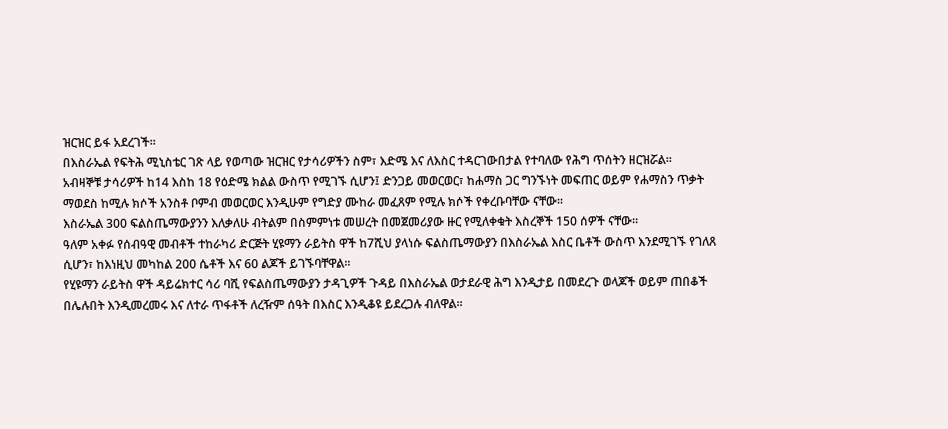ዝርዝር ይፋ አደረገች።
በእስራኤል የፍትሕ ሚኒስቴር ገጽ ላይ የወጣው ዝርዝር የታሳሪዎችን ስም፣ እድሜ እና ለእስር ተዳርገውበታል የተባለው የሕግ ጥሰትን ዘርዝሯል።
አብዛኞቹ ታሳሪዎች ከ14 እስከ 18 የዕድሜ ክልል ውስጥ የሚገኙ ሲሆን፤ ድንጋይ መወርወር፣ ከሐማስ ጋር ግንኙነት መፍጠር ወይም የሐማስን ጥቃት ማወደስ ከሚሉ ክሶች አንስቶ ቦምብ መወርወር እንዲሁም የግድያ ሙከራ መፈጸም የሚሉ ክሶች የቀረቡባቸው ናቸው።
እስራኤል 300 ፍልስጤማውያንን እለቃለሁ ብትልም በስምምነቱ መሠረት በመጀመሪያው ዙር የሚለቀቁት እስረኞች 150 ሰዎች ናቸው።
ዓለም አቀፉ የሰብዓዊ መብቶች ተከራካሪ ድርጅት ሂዩማን ራይትስ ዋች ከ7ሺህ ያላነሱ ፍልስጤማውያን በእስራኤል እስር ቤቶች ውስጥ እንደሚገኙ የገለጸ ሲሆን፣ ከእነዚህ መካከል 200 ሴቶች እና 60 ልጆች ይገኙባቸዋል።
የሂዩማን ራይትስ ዋች ዳይሬክተር ሳሪ ባሺ የፍልስጤማውያን ታዳጊዎች ጉዳይ በእስራኤል ወታደራዊ ሕግ እንዲታይ በመደረጉ ወላጆች ወይም ጠበቆች በሌሉበት እንዲመረመሩ እና ለተራ ጥፋቶች ለረዥም ሰዓት በእስር እንዲቆዩ ይደረጋሉ ብለዋል።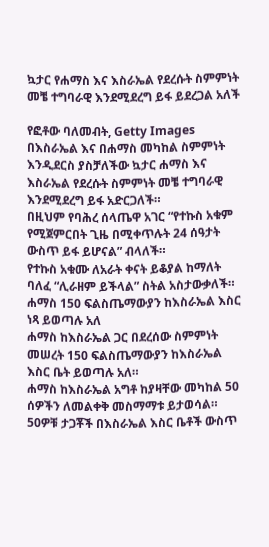ኳታር የሐማስ እና እስራኤል የደረሱት ስምምነት መቼ ተግባራዊ እንደሚደረግ ይፋ ይደረጋል አለች

የፎቶው ባለመብት, Getty Images
በእስራኤል እና በሐማስ መካከል ስምምነት እንዲደርስ ያስቻለችው ኳታር ሐማስ እና እስራኤል የደረሱት ስምምነት መቼ ተግባራዊ እንደሚደረግ ይፋ አድርጋለች።
በዚህም የባሕረ ሰላጤዋ አገር “የተኩስ አቁም የሚጀምርበት ጊዜ በሚቀጥሉት 24 ሰዓታት ውስጥ ይፋ ይሆናል” ብላለች።
የተኩስ አቁሙ ለአራት ቀናት ይቆያል ከማለት ባለፈ “ሊራዘም ይችላል” ስትል አስታውቃለች።
ሐማስ 150 ፍልስጤማውያን ከእስራኤል እስር ነጻ ይወጣሉ አለ
ሐማስ ከእስራኤል ጋር በደረሰው ስምምነት መሠረት 150 ፍልስጤማውያን ከእስራኤል እስር ቤት ይወጣሉ አለ።
ሐማስ ከእስራኤል አግቶ ከያዛቸው መካከል 50 ሰዎችን ለመልቀቅ መስማማቱ ይታወሳል። 50ዎቹ ታጋቾች በእስራኤል እስር ቤቶች ውስጥ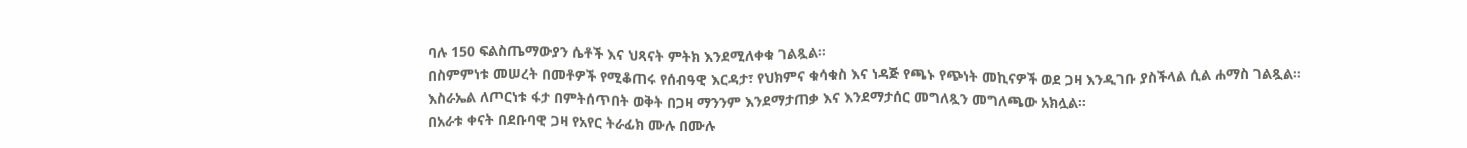ባሉ 150 ፍልስጤማውያን ሴቶች እና ህጻናት ምትክ እንደሚለቀቁ ገልጿል።
በስምምነቱ መሠረት በመቶዎች የሚቆጠሩ የሰብዓዊ እርዳታ፣ የህክምና ቁሳቁስ እና ነዳጅ የጫኑ የጭነት መኪናዎች ወደ ጋዛ እንዲገቡ ያስችላል ሲል ሐማስ ገልጿል።
እስራኤል ለጦርነቱ ፋታ በምትሰጥበት ወቅት በጋዛ ማንንም እንደማታጠቃ እና እንደማታሰር መግለጿን መግለጫው አክሏል።
በአራቱ ቀናት በደቡባዊ ጋዛ የአየር ትራፊክ ሙሉ በሙሉ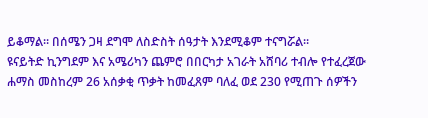ይቆማል። በሰሜን ጋዛ ደግሞ ለስድስት ሰዓታት እንደሚቆም ተናግሯል።
ዩናይትድ ኪንግደም እና አሜሪካን ጨምሮ በበርካታ አገራት አሸባሪ ተብሎ የተፈረጀው ሐማስ መስከረም 26 አሰቃቂ ጥቃት ከመፈጸም ባለፈ ወደ 230 የሚጠጉ ሰዎችን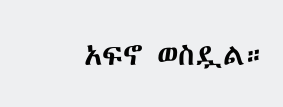አፍኖ ወስዷል።